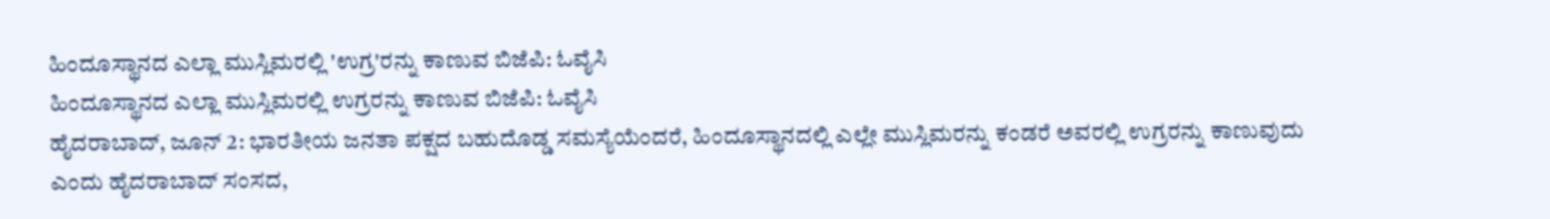ಹಿಂದೂಸ್ಥಾನದ ಎಲ್ಲಾ ಮುಸ್ಲಿಮರಲ್ಲಿ 'ಉಗ್ರ'ರನ್ನು ಕಾಣುವ ಬಿಜೆಪಿ: ಓವೈಸಿ
ಹಿಂದೂಸ್ಥಾನದ ಎಲ್ಲಾ ಮುಸ್ಲಿಮರಲ್ಲಿ ಉಗ್ರರನ್ನು ಕಾಣುವ ಬಿಜೆಪಿ: ಓವೈಸಿ
ಹೈದರಾಬಾದ್, ಜೂನ್ 2: ಭಾರತೀಯ ಜನತಾ ಪಕ್ಷದ ಬಹುದೊಡ್ಡ ಸಮಸ್ಯೆಯೆಂದರೆ, ಹಿಂದೂಸ್ಥಾನದಲ್ಲಿ ಎಲ್ಲೇ ಮುಸ್ಲಿಮರನ್ನು ಕಂಡರೆ ಅವರಲ್ಲಿ ಉಗ್ರರನ್ನು ಕಾಣುವುದು ಎಂದು ಹೈದರಾಬಾದ್ ಸಂಸದ,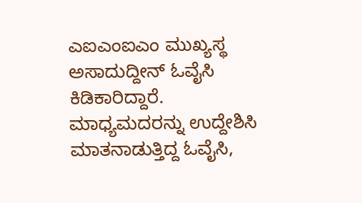ಎಐಎಂಐಎಂ ಮುಖ್ಯಸ್ಥ ಅಸಾದುದ್ದೀನ್ ಓವೈಸಿ ಕಿಡಿಕಾರಿದ್ದಾರೆ.
ಮಾಧ್ಯಮದರನ್ನು ಉದ್ದೇಶಿಸಿ ಮಾತನಾಡುತ್ತಿದ್ದ ಓವೈಸಿ,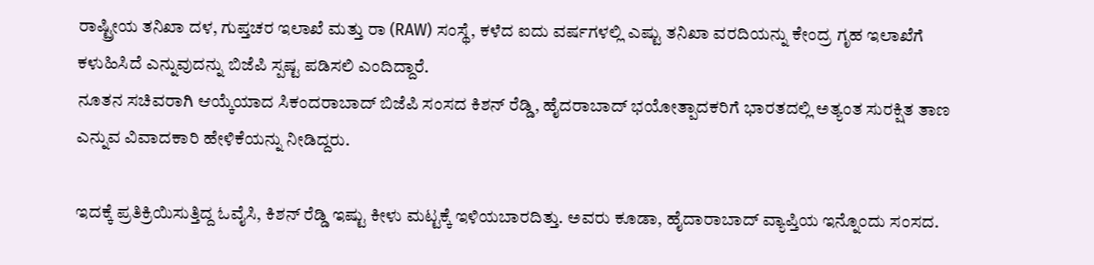ರಾಷ್ಟ್ರೀಯ ತನಿಖಾ ದಳ, ಗುಪ್ತಚರ ಇಲಾಖೆ ಮತ್ತು ರಾ (RAW) ಸಂಸ್ಥೆ, ಕಳೆದ ಐದು ವರ್ಷಗಳಲ್ಲಿ ಎಷ್ಟು ತನಿಖಾ ವರದಿಯನ್ನು ಕೇಂದ್ರ ಗೃಹ ಇಲಾಖೆಗೆ ಕಳುಹಿಸಿದೆ ಎನ್ನುವುದನ್ನು ಬಿಜೆಪಿ ಸ್ಪಷ್ಟ ಪಡಿಸಲಿ ಎಂದಿದ್ದಾರೆ.
ನೂತನ ಸಚಿವರಾಗಿ ಆಯ್ಕೆಯಾದ ಸಿಕಂದರಾಬಾದ್ ಬಿಜೆಪಿ ಸಂಸದ ಕಿಶನ್ ರೆಡ್ಡಿ, ಹೈದರಾಬಾದ್ ಭಯೋತ್ಪಾದಕರಿಗೆ ಭಾರತದಲ್ಲಿ ಅತ್ಯಂತ ಸುರಕ್ಷಿತ ತಾಣ ಎನ್ನುವ ವಿವಾದಕಾರಿ ಹೇಳಿಕೆಯನ್ನು ನೀಡಿದ್ದರು.

ಇದಕ್ಕೆ ಪ್ರತಿಕ್ರಿಯಿಸುತ್ತಿದ್ದ ಓವೈಸಿ, ಕಿಶನ್ ರೆಡ್ಡಿ ಇಷ್ಟು ಕೀಳು ಮಟ್ಟಕ್ಕೆ ಇಳಿಯಬಾರದಿತ್ತು. ಅವರು ಕೂಡಾ, ಹೈದಾರಾಬಾದ್ ವ್ಯಾಪ್ತಿಯ ಇನ್ನೊಂದು ಸಂಸದ.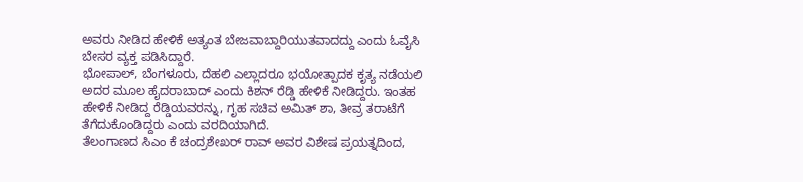ಅವರು ನೀಡಿದ ಹೇಳಿಕೆ ಅತ್ಯಂತ ಬೇಜವಾಬ್ದಾರಿಯುತವಾದದ್ದು ಎಂದು ಓವೈಸಿ ಬೇಸರ ವ್ಯಕ್ತ ಪಡಿಸಿದ್ದಾರೆ.
ಭೋಪಾಲ್, ಬೆಂಗಳೂರು, ದೆಹಲಿ ಎಲ್ಲಾದರೂ ಭಯೋತ್ಪಾದಕ ಕೃತ್ಯ ನಡೆಯಲಿ ಅದರ ಮೂಲ ಹೈದರಾಬಾದ್ ಎಂದು ಕಿಶನ್ ರೆಡ್ಡಿ ಹೇಳಿಕೆ ನೀಡಿದ್ದರು. ಇಂತಹ ಹೇಳಿಕೆ ನೀಡಿದ್ದ ರೆಡ್ಡಿಯವರನ್ನು, ಗೃಹ ಸಚಿವ ಅಮಿತ್ ಶಾ, ತೀವ್ರ ತರಾಟೆಗೆ ತೆಗೆದುಕೊಂಡಿದ್ದರು ಎಂದು ವರದಿಯಾಗಿದೆ.
ತೆಲಂಗಾಣದ ಸಿಎಂ ಕೆ ಚಂದ್ರಶೇಖರ್ ರಾವ್ ಅವರ ವಿಶೇಷ ಪ್ರಯತ್ನದಿಂದ,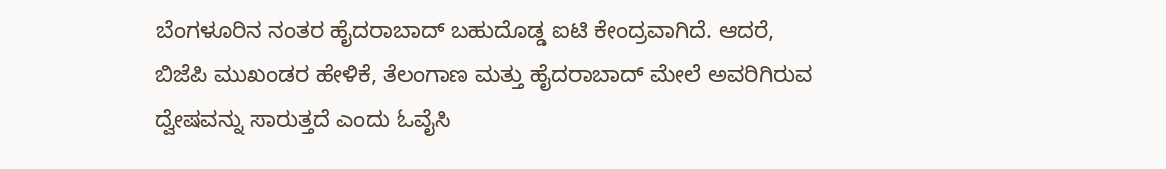ಬೆಂಗಳೂರಿನ ನಂತರ ಹೈದರಾಬಾದ್ ಬಹುದೊಡ್ಡ ಐಟಿ ಕೇಂದ್ರವಾಗಿದೆ. ಆದರೆ, ಬಿಜೆಪಿ ಮುಖಂಡರ ಹೇಳಿಕೆ, ತೆಲಂಗಾಣ ಮತ್ತು ಹೈದರಾಬಾದ್ ಮೇಲೆ ಅವರಿಗಿರುವ ದ್ವೇಷವನ್ನು ಸಾರುತ್ತದೆ ಎಂದು ಓವೈಸಿ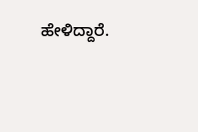ಹೇಳಿದ್ದಾರೆ.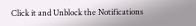Click it and Unblock the Notifications